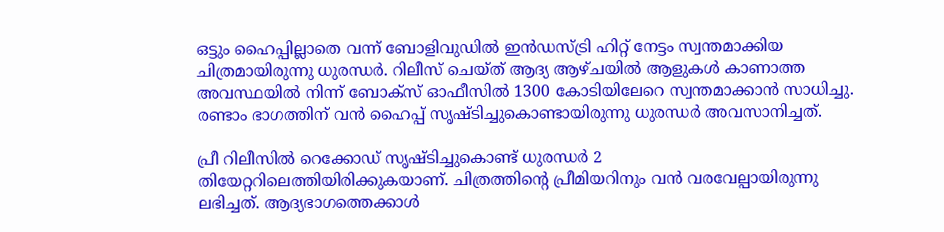ഒട്ടും ഹൈപ്പില്ലാതെ വന്ന് ബോളിവുഡില്‍ ഇന്‍ഡസ്ട്രി ഹിറ്റ് നേട്ടം സ്വന്തമാക്കിയ ചിത്രമായിരുന്നു ധുരന്ധര്‍. റിലീസ് ചെയ്ത് ആദ്യ ആഴ്ചയില്‍ ആളുകള്‍ കാണാത്ത അവസ്ഥയില്‍ നിന്ന് ബോക്‌സ് ഓഫീസില്‍ 1300 കോടിയിലേറെ സ്വന്തമാക്കാന്‍ സാധിച്ചു. രണ്ടാം ഭാഗത്തിന് വന്‍ ഹൈപ്പ് സൃഷ്ടിച്ചുകൊണ്ടായിരുന്നു ധുരന്ധര്‍ അവസാനിച്ചത്.

പ്രീ റിലീസില്‍ റെക്കോഡ് സൃഷ്ടിച്ചുകൊണ്ട് ധുരന്ധര്‍ 2 തിയേറ്ററിലെത്തിയിരിക്കുകയാണ്. ചിത്രത്തിന്റെ പ്രീമിയറിനും വന്‍ വരവേല്പായിരുന്നു ലഭിച്ചത്. ആദ്യഭാഗത്തെക്കാള്‍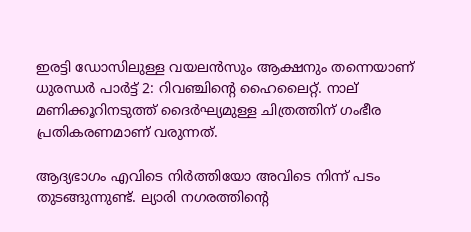ഇരട്ടി ഡോസിലുള്ള വയലന്‍സും ആക്ഷനും തന്നെയാണ് ധുരന്ധര്‍ പാര്‍ട്ട് 2: റിവഞ്ചിന്റെ ഹൈലൈറ്റ്. നാല് മണിക്കൂറിനടുത്ത് ദൈര്‍ഘ്യമുള്ള ചിത്രത്തിന് ഗംഭീര പ്രതികരണമാണ് വരുന്നത്.

ആദ്യഭാഗം എവിടെ നിര്‍ത്തിയോ അവിടെ നിന്ന് പടം തുടങ്ങുന്നുണ്ട്. ല്യാരി നഗരത്തിന്റെ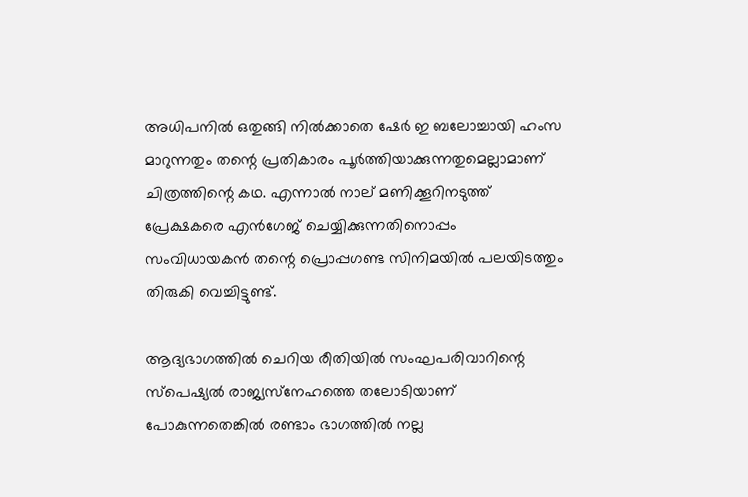അധിപനില്‍ ഒതുങ്ങി നില്‍ക്കാതെ ഷേര്‍ ഇ ബലോച്ചായി ഹംസ മാറുന്നതും തന്റെ പ്രതികാരം പൂര്‍ത്തിയാക്കുന്നതുമെല്ലാമാണ് ചിത്രത്തിന്റെ കഥ. എന്നാല്‍ നാല് മണിക്കൂറിനടുത്ത് പ്രേക്ഷകരെ എന്‍ഗേജ് ചെയ്യിക്കുന്നതിനൊപ്പം സംവിധായകന്‍ തന്റെ പ്രൊപ്പഗണ്ട സിനിമയില്‍ പലയിടത്തും തിരുകി വെച്ചിട്ടുണ്ട്.

ആദ്യഭാഗത്തില്‍ ചെറിയ രീതിയില്‍ സംഘപരിവാറിന്റെ സ്‌പെഷ്യല്‍ രാജ്യസ്‌നേഹത്തെ തലോടിയാണ് പോകുന്നതെങ്കില്‍ രണ്ടാം ഭാഗത്തില്‍ നല്ല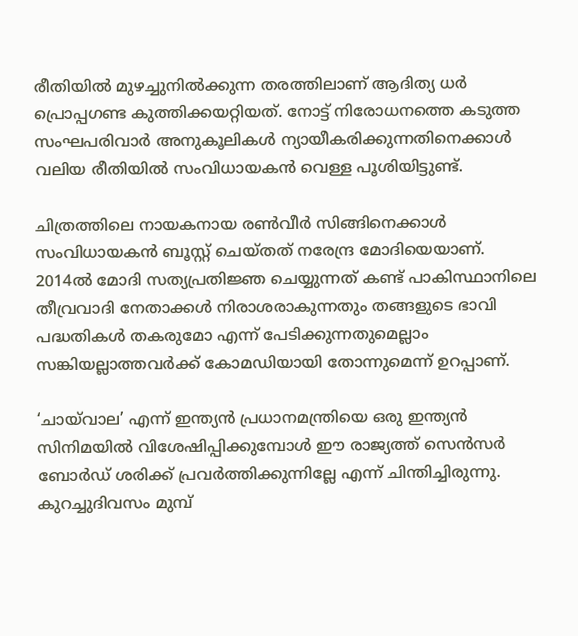രീതിയില്‍ മുഴച്ചുനില്‍ക്കുന്ന തരത്തിലാണ് ആദിത്യ ധര്‍ പ്രൊപ്പഗണ്ട കുത്തിക്കയറ്റിയത്. നോട്ട് നിരോധനത്തെ കടുത്ത സംഘപരിവാര്‍ അനുകൂലികള്‍ ന്യായീകരിക്കുന്നതിനെക്കാള്‍ വലിയ രീതിയില്‍ സംവിധായകന്‍ വെള്ള പൂശിയിട്ടുണ്ട്.

ചിത്രത്തിലെ നായകനായ രണ്‍വീര്‍ സിങ്ങിനെക്കാള്‍ സംവിധായകന്‍ ബൂസ്റ്റ് ചെയ്തത് നരേന്ദ്ര മോദിയെയാണ്. 2014ല്‍ മോദി സത്യപ്രതിജ്ഞ ചെയ്യുന്നത് കണ്ട് പാകിസ്ഥാനിലെ തീവ്രവാദി നേതാക്കള്‍ നിരാശരാകുന്നതും തങ്ങളുടെ ഭാവി പദ്ധതികള്‍ തകരുമോ എന്ന് പേടിക്കുന്നതുമെല്ലാം സങ്കിയല്ലാത്തവര്‍ക്ക് കോമഡിയായി തോന്നുമെന്ന് ഉറപ്പാണ്.

‘ചായ്‌വാല’ എന്ന് ഇന്ത്യന്‍ പ്രധാനമന്ത്രിയെ ഒരു ഇന്ത്യന്‍ സിനിമയില്‍ വിശേഷിപ്പിക്കുമ്പോള്‍ ഈ രാജ്യത്ത് സെന്‍സര്‍ ബോര്‍ഡ് ശരിക്ക് പ്രവര്‍ത്തിക്കുന്നില്ലേ എന്ന് ചിന്തിച്ചിരുന്നു. കുറച്ചുദിവസം മുമ്പ്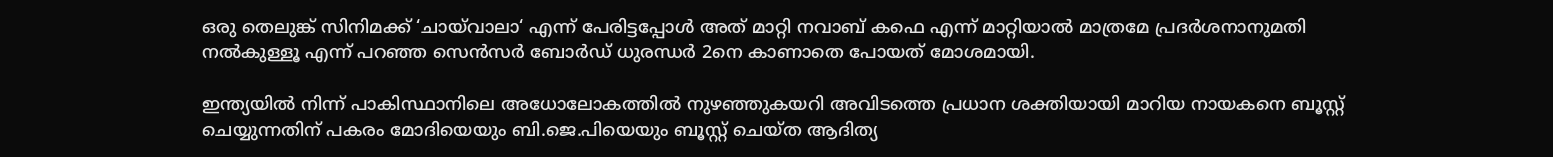ഒരു തെലുങ്ക് സിനിമക്ക് ‘ചായ്‌വാലാ‘ എന്ന് പേരിട്ടപ്പോള്‍ അത് മാറ്റി നവാബ് കഫെ എന്ന് മാറ്റിയാല്‍ മാത്രമേ പ്രദര്‍ശനാനുമതി നല്‍കുള്ളൂ എന്ന് പറഞ്ഞ സെന്‍സര്‍ ബോര്‍ഡ് ധുരന്ധര്‍ 2നെ കാണാതെ പോയത് മോശമായി.

ഇന്ത്യയില്‍ നിന്ന് പാകിസ്ഥാനിലെ അധോലോകത്തില്‍ നുഴഞ്ഞുകയറി അവിടത്തെ പ്രധാന ശക്തിയായി മാറിയ നായകനെ ബൂസ്റ്റ് ചെയ്യുന്നതിന് പകരം മോദിയെയും ബി.ജെ.പിയെയും ബൂസ്റ്റ് ചെയ്ത ആദിത്യ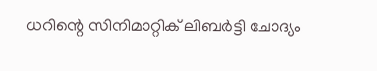ധറിന്റെ സിനിമാറ്റിക് ലിബര്‍ട്ടി ചോദ്യം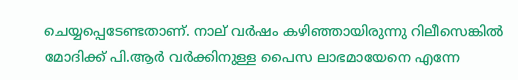ചെയ്യപ്പെടേണ്ടതാണ്. നാല് വര്‍ഷം കഴിഞ്ഞായിരുന്നു റിലീസെങ്കില്‍ മോദിക്ക് പി.ആര്‍ വര്‍ക്കിനുള്ള പൈസ ലാഭമായേനെ എന്നേ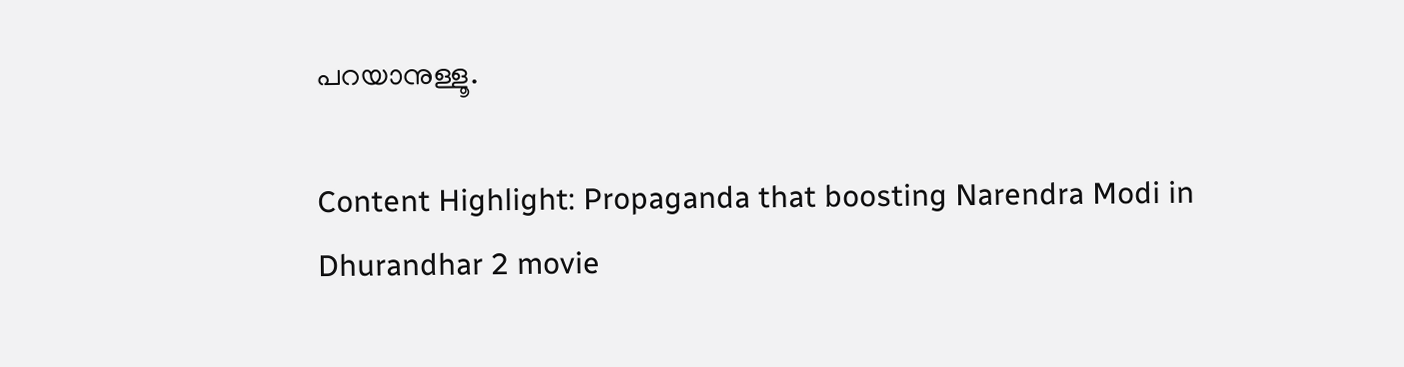പറയാനുള്ളൂ.

Content Highlight: Propaganda that boosting Narendra Modi in Dhurandhar 2 movie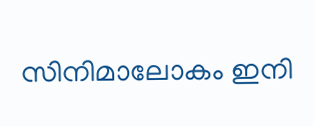സിനിമാലോകം ഇനി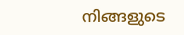നിങ്ങളുടെ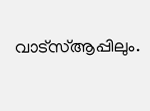വാട്സ്ആപ്പിലും.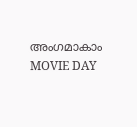അംഗമാകാം MOVIE DAY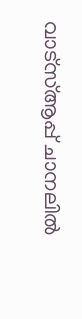വാട്സ്ആപ്പ് ചാനലിൽ